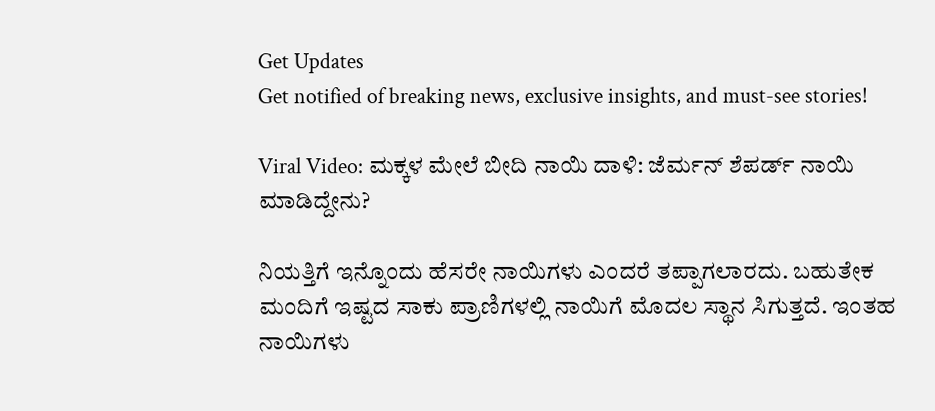Get Updates
Get notified of breaking news, exclusive insights, and must-see stories!

Viral Video: ಮಕ್ಕಳ ಮೇಲೆ ಬೀದಿ ನಾಯಿ ದಾಳಿ: ಜೆರ್ಮನ್ ಶೆಪರ್ಡ್ ನಾಯಿ ಮಾಡಿದ್ದೇನು?

ನಿಯತ್ತಿಗೆ ಇನ್ನೊಂದು ಹೆಸರೇ ನಾಯಿಗಳು ಎಂದರೆ ತಪ್ಪಾಗಲಾರದು. ಬಹುತೇಕ ಮಂದಿಗೆ ಇಷ್ಟದ ಸಾಕು ಪ್ರಾಣಿಗಳಲ್ಲಿ ನಾಯಿಗೆ ಮೊದಲ ಸ್ಥಾನ ಸಿಗುತ್ತದೆ. ಇಂತಹ ನಾಯಿಗಳು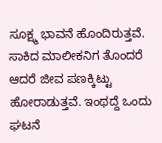ಸೂಕ್ಷ್ಮ ಭಾವನೆ ಹೊಂದಿರುತ್ತವೆ. ಸಾಕಿದ ಮಾಲೀಕನಿಗ ತೊಂದರೆ ಆದರೆ ಜೀವ ಪಣಕ್ಕಿಟ್ಟು ಹೋರಾಡುತ್ತವೆ. ಇಂಥದ್ದೆ ಒಂದು ಘಟನೆ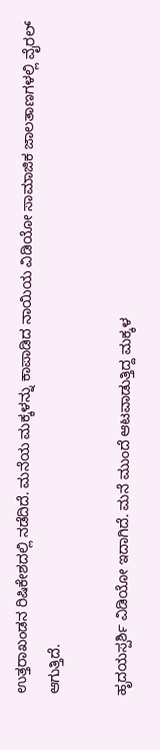ಉತ್ತರಾಖಂಡನ ರಿಷಿಕೇಶದಲ್ಲಿ ನಡೆದಿದೆ. ಮನೆಯ ಮಕ್ಕಳನ್ನು ಕಾಪಾಡಿದ ನಾಯಿಯ ವಿಡಿಯೋ ಸಾಮಾಜಿಕ ಜಾಲತಾಣಗಳಲ್ಲಿ ವೈರಲ್ ಆಗುತ್ತಿದೆ.

ಹೃದಯಸ್ಪರ್ಶಿ ವಿಡಿಯೋ ಇದಾಗಿದೆ. ಮನೆ ಮುಂದೆ ಆಟವಾಡುತ್ತಿದ್ದ ಮಕ್ಕಳ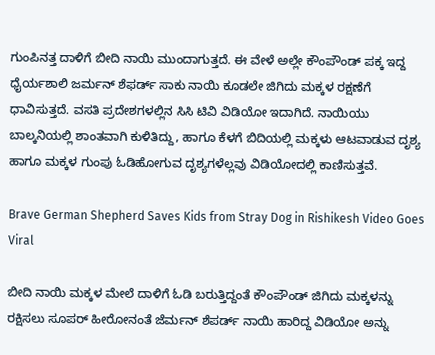ಗುಂಪಿನತ್ತ ದಾಳಿಗೆ ಬೀದಿ ನಾಯಿ ಮುಂದಾಗುತ್ತದೆ. ಈ ವೇಳೆ ಅಲ್ಲೇ ಕೌಂಪೌಂಡ್ ಪಕ್ಕ ಇದ್ದ ಧೈರ್ಯಶಾಲಿ ಜರ್ಮನ್ ಶೆಫರ್ಡ್ ಸಾಕು ನಾಯಿ ಕೂಡಲೇ ಜಿಗಿದು ಮಕ್ಕಳ ರಕ್ಷಣೆಗೆ ಧಾವಿಸುತ್ತದೆ. ವಸತಿ ಪ್ರದೇಶಗಳಲ್ಲಿನ ಸಿಸಿ ಟಿವಿ ವಿಡಿಯೋ ಇದಾಗಿದೆ. ನಾಯಿಯು ಬಾಲ್ಕನಿಯಲ್ಲಿ ಶಾಂತವಾಗಿ ಕುಳಿತಿದ್ದು, ಹಾಗೂ ಕೆಳಗೆ ಬಿದಿಯಲ್ಲಿ ಮಕ್ಕಳು ಆಟವಾಡುವ ದೃಶ್ಯ ಹಾಗೂ ಮಕ್ಕಳ ಗುಂಪು ಓಡಿಹೋಗುವ ದೃಶ್ಯಗಳೆಲ್ಲವು ವಿಡಿಯೋದಲ್ಲಿ ಕಾಣಿಸುತ್ತವೆ.

Brave German Shepherd Saves Kids from Stray Dog in Rishikesh Video Goes Viral

ಬೀದಿ ನಾಯಿ ಮಕ್ಕಳ ಮೇಲೆ ದಾಳಿಗೆ ಓಡಿ ಬರುತ್ತಿದ್ದಂತೆ ಕೌಂಪೌಂಡ್ ಜಿಗಿದು ಮಕ್ಕಳನ್ನು ರಕ್ಷಿಸಲು ಸೂಪರ್ ಹೀರೋನಂತೆ ಜೆರ್ಮನ್ ಶೆಪರ್ಡ್ ನಾಯಿ ಹಾರಿದ್ದ ವಿಡಿಯೋ ಅನ್ನು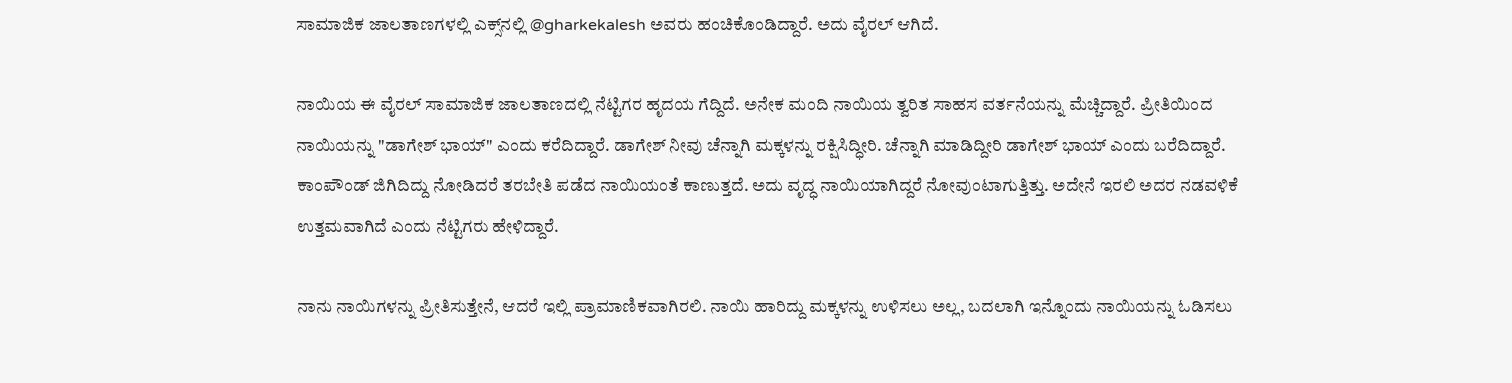ಸಾಮಾಜಿಕ ಜಾಲತಾಣಗಳಲ್ಲಿ ಎಕ್ಸ್‌ನಲ್ಲಿ @gharkekalesh ಅವರು ಹಂಚಿಕೊಂಡಿದ್ದಾರೆ. ಅದು ವೈರಲ್ ಆಗಿದೆ.

ನಾಯಿಯ ಈ ವೈರಲ್ ಸಾಮಾಜಿಕ ಜಾಲತಾಣದಲ್ಲಿ ನೆಟ್ಟಿಗರ ಹೃದಯ ಗೆದ್ದಿದೆ. ಅನೇಕ ಮಂದಿ ನಾಯಿಯ ತ್ವರಿತ ಸಾಹಸ ವರ್ತನೆಯನ್ನು ಮೆಚ್ಚಿದ್ದಾರೆ. ಪ್ರೀತಿಯಿಂದ ನಾಯಿಯನ್ನು "ಡಾಗೇಶ್ ಭಾಯ್" ಎಂದು ಕರೆದಿದ್ದಾರೆ. ಡಾಗೇಶ್ ನೀವು ಚೆನ್ನಾಗಿ ಮಕ್ಕಳನ್ನು ರಕ್ಷಿಸಿದ್ಧೀರಿ. ಚೆನ್ನಾಗಿ ಮಾಡಿದ್ದೀರಿ ಡಾಗೇಶ್ ಭಾಯ್ ಎಂದು ಬರೆದಿದ್ದಾರೆ. ಕಾಂಪೌಂಡ್ ಜಿಗಿದಿದ್ದು ನೋಡಿದರೆ ತರಬೇತಿ ಪಡೆದ ನಾಯಿಯಂತೆ ಕಾಣುತ್ತದೆ. ಅದು ವೃದ್ಧ ನಾಯಿಯಾಗಿದ್ದರೆ ನೋವುಂಟಾಗುತ್ತಿತ್ತು. ಅದೇನೆ ಇರಲಿ ಅದರ ನಡವಳಿಕೆ ಉತ್ತಮವಾಗಿದೆ ಎಂದು ನೆಟ್ಟಿಗರು ಹೇಳಿದ್ದಾರೆ.

ನಾನು ನಾಯಿಗಳನ್ನು ಪ್ರೀತಿಸುತ್ತೇನೆ, ಆದರೆ ಇಲ್ಲಿ ಪ್ರಾಮಾಣಿಕವಾಗಿರಲಿ. ನಾಯಿ ಹಾರಿದ್ದು ಮಕ್ಕಳನ್ನು ಉಳಿಸಲು ಅಲ್ಲ, ಬದಲಾಗಿ ಇನ್ನೊಂದು ನಾಯಿಯನ್ನು ಓಡಿಸಲು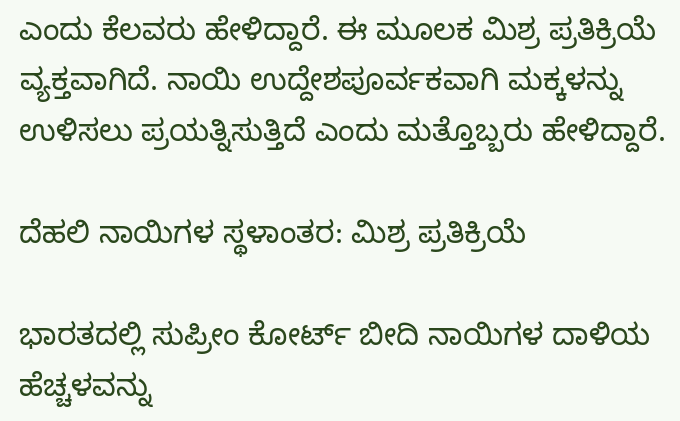ಎಂದು ಕೆಲವರು ಹೇಳಿದ್ದಾರೆ. ಈ ಮೂಲಕ ಮಿಶ್ರ ಪ್ರತಿಕ್ರಿಯೆ ವ್ಯಕ್ತವಾಗಿದೆ. ನಾಯಿ ಉದ್ದೇಶಪೂರ್ವಕವಾಗಿ ಮಕ್ಕಳನ್ನು ಉಳಿಸಲು ಪ್ರಯತ್ನಿಸುತ್ತಿದೆ ಎಂದು ಮತ್ತೊಬ್ಬರು ಹೇಳಿದ್ದಾರೆ.

ದೆಹಲಿ ನಾಯಿಗಳ ಸ್ಥಳಾಂತರ: ಮಿಶ್ರ ಪ್ರತಿಕ್ರಿಯೆ

ಭಾರತದಲ್ಲಿ ಸುಪ್ರೀಂ ಕೋರ್ಟ್ ಬೀದಿ ನಾಯಿಗಳ ದಾಳಿಯ ಹೆಚ್ಚಳವನ್ನು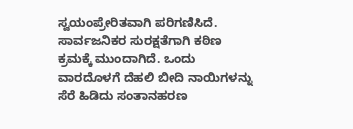ಸ್ವಯಂಪ್ರೇರಿತವಾಗಿ ಪರಿಗಣಿಸಿದೆ. ಸಾರ್ವಜನಿಕರ ಸುರಕ್ಷತೆಗಾಗಿ ಕಠಿಣ ಕ್ರಮಕ್ಕೆ ಮುಂದಾಗಿದೆ. ಒಂದು ವಾರದೊಳಗೆ ದೆಹಲಿ ಬೀದಿ ನಾಯಿಗಳನ್ನು ಸೆರೆ ಹಿಡಿದು ಸಂತಾನಹರಣ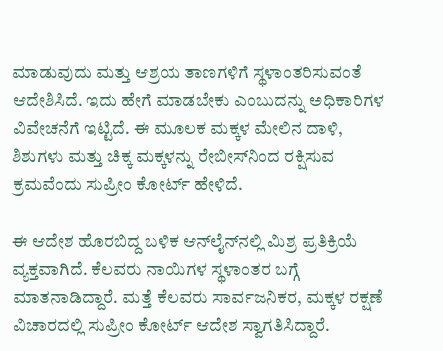ಮಾಡುವುದು ಮತ್ತು ಆಶ್ರಯ ತಾಣಗಳಿಗೆ ಸ್ಥಳಾಂತರಿಸುವಂತೆ ಆದೇಶಿಸಿದೆ. ಇದು ಹೇಗೆ ಮಾಡಬೇಕು ಎಂಬುದನ್ನು ಅಧಿಕಾರಿಗಳ ವಿವೇಚನೆಗೆ ಇಟ್ಟಿದೆ. ಈ ಮೂಲಕ ಮಕ್ಕಳ ಮೇಲಿನ ದಾಳಿ, ಶಿಶುಗಳು ಮತ್ತು ಚಿಕ್ಕ ಮಕ್ಕಳನ್ನು ರೇಬೀಸ್‌ನಿಂದ ರಕ್ಷಿಸುವ ಕ್ರಮವೆಂದು ಸುಪ್ರೀಂ ಕೋರ್ಟ್ ಹೇಳಿದೆ.

ಈ ಆದೇಶ ಹೊರಬಿದ್ದ ಬಳಿಕ ಆನ್‌ಲೈನ್‌ನಲ್ಲಿ ಮಿಶ್ರ ಪ್ರತಿಕ್ರಿಯೆ ವ್ಯಕ್ತವಾಗಿದೆ. ಕೆಲವರು ನಾಯಿಗಳ ಸ್ಥಳಾಂತರ ಬಗ್ಗೆ ಮಾತನಾಡಿದ್ದಾರೆ. ಮತ್ತೆ ಕೆಲವರು ಸಾರ್ವಜನಿಕರ, ಮಕ್ಕಳ ರಕ್ಷಣೆ ವಿಚಾರದಲ್ಲಿ ಸುಪ್ರೀಂ ಕೋರ್ಟ್ ಆದೇಶ ಸ್ವಾಗತಿಸಿದ್ದಾರೆ.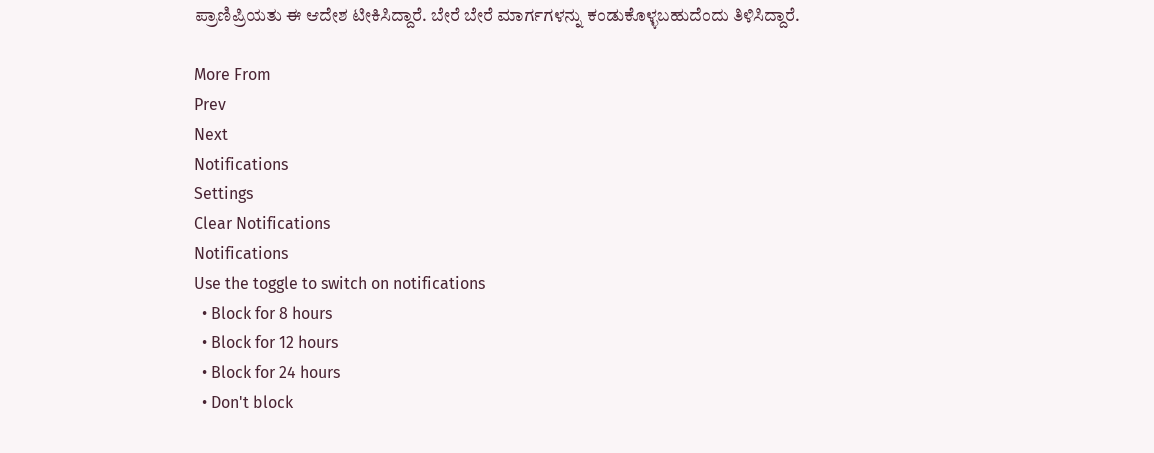ಪ್ರಾಣಿಪ್ರಿಯತು ಈ ಆದೇಶ ಟೀಕಿಸಿದ್ದಾರೆ. ಬೇರೆ ಬೇರೆ ಮಾರ್ಗಗಳನ್ನು ಕಂಡುಕೊಳ್ಳಬಹುದೆಂದು ತಿಳಿಸಿದ್ದಾರೆ.

More From
Prev
Next
Notifications
Settings
Clear Notifications
Notifications
Use the toggle to switch on notifications
  • Block for 8 hours
  • Block for 12 hours
  • Block for 24 hours
  • Don't block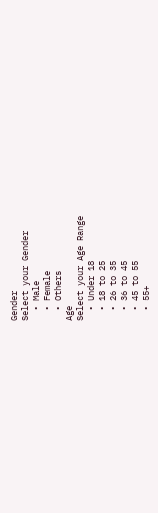Gender
Select your Gender
  • Male
  • Female
  • Others
Age
Select your Age Range
  • Under 18
  • 18 to 25
  • 26 to 35
  • 36 to 45
  • 45 to 55
  • 55+